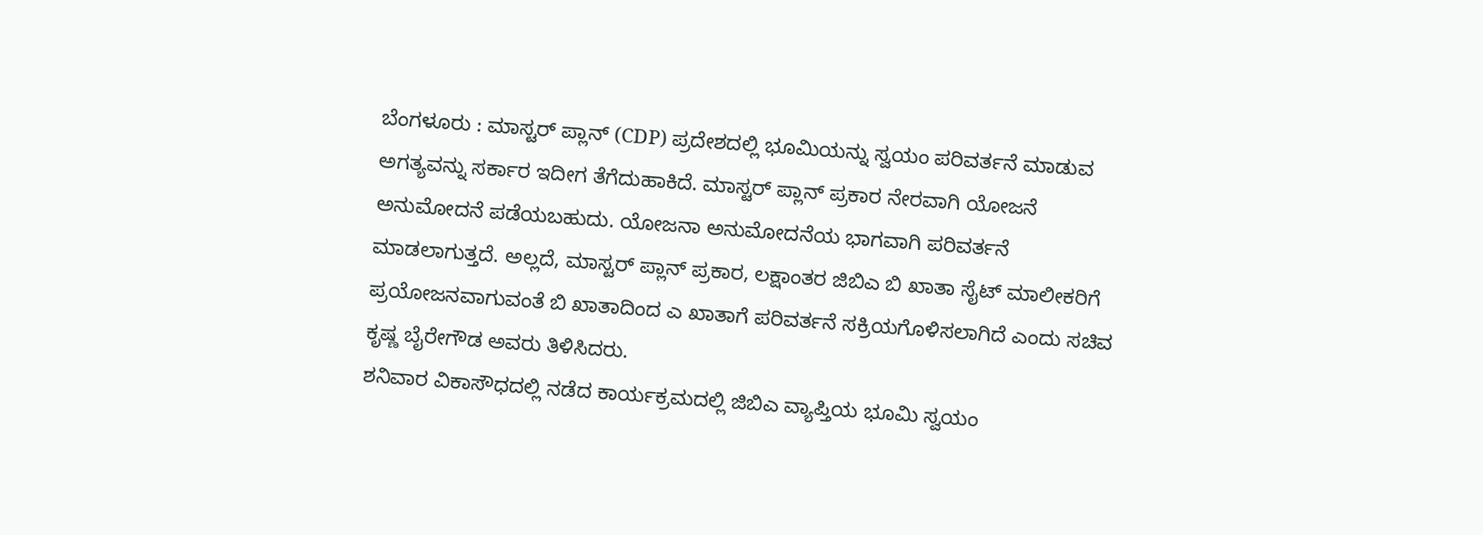ಬೆಂಗಳೂರು : ಮಾಸ್ಟರ್ ಪ್ಲಾನ್ (CDP) ಪ್ರದೇಶದಲ್ಲಿ ಭೂಮಿಯನ್ನು ಸ್ವಯಂ ಪರಿವರ್ತನೆ ಮಾಡುವ ಅಗತ್ಯವನ್ನು ಸರ್ಕಾರ ಇದೀಗ ತೆಗೆದುಹಾಕಿದೆ. ಮಾಸ್ಟರ್ ಪ್ಲಾನ್ ಪ್ರಕಾರ ನೇರವಾಗಿ ಯೋಜನೆ ಅನುಮೋದನೆ ಪಡೆಯಬಹುದು. ಯೋಜನಾ ಅನುಮೋದನೆಯ ಭಾಗವಾಗಿ ಪರಿವರ್ತನೆ ಮಾಡಲಾಗುತ್ತದೆ. ಅಲ್ಲದೆ, ಮಾಸ್ಟರ್ ಪ್ಲಾನ್ ಪ್ರಕಾರ, ಲಕ್ಷಾಂತರ ಜಿಬಿಎ ಬಿ ಖಾತಾ ಸೈಟ್ ಮಾಲೀಕರಿಗೆ ಪ್ರಯೋಜನವಾಗುವಂತೆ ಬಿ ಖಾತಾದಿಂದ ಎ ಖಾತಾಗೆ ಪರಿವರ್ತನೆ ಸಕ್ರಿಯಗೊಳಿಸಲಾಗಿದೆ ಎಂದು ಸಚಿವ ಕೃಷ್ಣ ಬೈರೇಗೌಡ ಅವರು ತಿಳಿಸಿದರು.
ಶನಿವಾರ ವಿಕಾಸೌಧದಲ್ಲಿ ನಡೆದ ಕಾರ್ಯಕ್ರಮದಲ್ಲಿ ಜಿಬಿಎ ವ್ಯಾಪ್ತಿಯ ಭೂಮಿ ಸ್ವಯಂ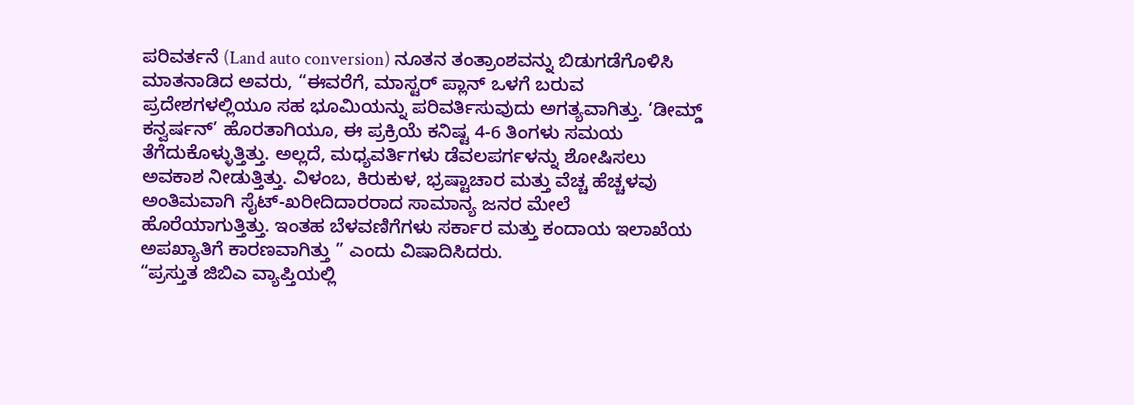ಪರಿವರ್ತನೆ (Land auto conversion) ನೂತನ ತಂತ್ರಾಂಶವನ್ನು ಬಿಡುಗಡೆಗೊಳಿಸಿ ಮಾತನಾಡಿದ ಅವರು, “ಈವರೆಗೆ, ಮಾಸ್ಟರ್ ಪ್ಲಾನ್ ಒಳಗೆ ಬರುವ ಪ್ರದೇಶಗಳಲ್ಲಿಯೂ ಸಹ ಭೂಮಿಯನ್ನು ಪರಿವರ್ತಿಸುವುದು ಅಗತ್ಯವಾಗಿತ್ತು. ‘ಡೀಮ್ಡ್ ಕನ್ವರ್ಷನ್’ ಹೊರತಾಗಿಯೂ, ಈ ಪ್ರಕ್ರಿಯೆ ಕನಿಷ್ಟ 4-6 ತಿಂಗಳು ಸಮಯ ತೆಗೆದುಕೊಳ್ಳುತ್ತಿತ್ತು. ಅಲ್ಲದೆ, ಮಧ್ಯವರ್ತಿಗಳು ಡೆವಲಪರ್ಗಳನ್ನು ಶೋಷಿಸಲು ಅವಕಾಶ ನೀಡುತ್ತಿತ್ತು. ವಿಳಂಬ, ಕಿರುಕುಳ, ಭ್ರಷ್ಟಾಚಾರ ಮತ್ತು ವೆಚ್ಚ ಹೆಚ್ಚಳವು ಅಂತಿಮವಾಗಿ ಸೈಟ್-ಖರೀದಿದಾರರಾದ ಸಾಮಾನ್ಯ ಜನರ ಮೇಲೆ ಹೊರೆಯಾಗುತ್ತಿತ್ತು. ಇಂತಹ ಬೆಳವಣಿಗೆಗಳು ಸರ್ಕಾರ ಮತ್ತು ಕಂದಾಯ ಇಲಾಖೆಯ ಅಪಖ್ಯಾತಿಗೆ ಕಾರಣವಾಗಿತ್ತು ” ಎಂದು ವಿಷಾದಿಸಿದರು.
“ಪ್ರಸ್ತುತ ಜಿಬಿಎ ವ್ಯಾಪ್ತಿಯಲ್ಲಿ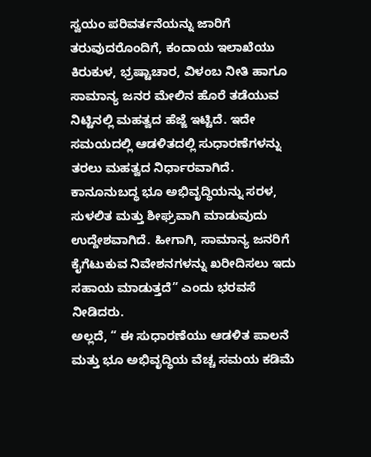ಸ್ವಯಂ ಪರಿವರ್ತನೆಯನ್ನು ಜಾರಿಗೆ ತರುವುದರೊಂದಿಗೆ, ಕಂದಾಯ ಇಲಾಖೆಯು ಕಿರುಕುಳ, ಭ್ರಷ್ಟಾಚಾರ, ವಿಳಂಬ ನೀತಿ ಹಾಗೂ ಸಾಮಾನ್ಯ ಜನರ ಮೇಲಿನ ಹೊರೆ ತಡೆಯುವ ನಿಟ್ಟಿನಲ್ಲಿ ಮಹತ್ವದ ಹೆಜ್ಜೆ ಇಟ್ಟಿದೆ. ಇದೇ ಸಮಯದಲ್ಲಿ ಆಡಳಿತದಲ್ಲಿ ಸುಧಾರಣೆಗಳನ್ನು ತರಲು ಮಹತ್ವದ ನಿರ್ಧಾರವಾಗಿದೆ. ಕಾನೂನುಬದ್ಧ ಭೂ ಅಭಿವೃದ್ಧಿಯನ್ನು ಸರಳ, ಸುಳಲಿತ ಮತ್ತು ಶೀಘ್ರವಾಗಿ ಮಾಡುವುದು ಉದ್ದೇಶವಾಗಿದೆ. ಹೀಗಾಗಿ, ಸಾಮಾನ್ಯ ಜನರಿಗೆ ಕೈಗೆಟುಕುವ ನಿವೇಶನಗಳನ್ನು ಖರೀದಿಸಲು ಇದು ಸಹಾಯ ಮಾಡುತ್ತದೆ” ಎಂದು ಭರವಸೆ ನೀಡಿದರು.
ಅಲ್ಲದೆ, “ ಈ ಸುಧಾರಣೆಯು ಆಡಳಿತ ಪಾಲನೆ ಮತ್ತು ಭೂ ಅಭಿವೃದ್ಧಿಯ ವೆಚ್ಚ ಸಮಯ ಕಡಿಮೆ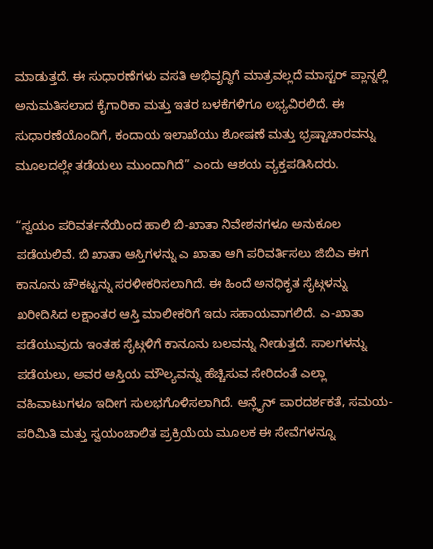ಮಾಡುತ್ತದೆ. ಈ ಸುಧಾರಣೆಗಳು ವಸತಿ ಅಭಿವೃದ್ಧಿಗೆ ಮಾತ್ರವಲ್ಲದೆ ಮಾಸ್ಟರ್ ಪ್ಲಾನ್ನಲ್ಲಿ ಅನುಮತಿಸಲಾದ ಕೈಗಾರಿಕಾ ಮತ್ತು ಇತರ ಬಳಕೆಗಳಿಗೂ ಲಭ್ಯವಿರಲಿದೆ. ಈ ಸುಧಾರಣೆಯೊಂದಿಗೆ, ಕಂದಾಯ ಇಲಾಖೆಯು ಶೋಷಣೆ ಮತ್ತು ಭ್ರಷ್ಟಾಚಾರವನ್ನು ಮೂಲದಲ್ಲೇ ತಡೆಯಲು ಮುಂದಾಗಿದೆ” ಎಂದು ಆಶಯ ವ್ಯಕ್ತಪಡಿಸಿದರು.

“ಸ್ವಯಂ ಪರಿವರ್ತನೆಯಿಂದ ಹಾಲಿ ಬಿ-ಖಾತಾ ನಿವೇಶನಗಳೂ ಅನುಕೂಲ ಪಡೆಯಲಿವೆ. ಬಿ ಖಾತಾ ಆಸ್ತಿಗಳನ್ನು ಎ ಖಾತಾ ಆಗಿ ಪರಿವರ್ತಿಸಲು ಜಿಬಿಎ ಈಗ ಕಾನೂನು ಚೌಕಟ್ಟನ್ನು ಸರಳೀಕರಿಸಲಾಗಿದೆ. ಈ ಹಿಂದೆ ಅನಧಿಕೃತ ಸೈಟ್ಗಳನ್ನು ಖರೀದಿಸಿದ ಲಕ್ಷಾಂತರ ಆಸ್ತಿ ಮಾಲೀಕರಿಗೆ ಇದು ಸಹಾಯವಾಗಲಿದೆ. ಎ-ಖಾತಾ ಪಡೆಯುವುದು ಇಂತಹ ಸೈಟ್ಗಳಿಗೆ ಕಾನೂನು ಬಲವನ್ನು ನೀಡುತ್ತದೆ. ಸಾಲಗಳನ್ನು ಪಡೆಯಲು, ಅವರ ಆಸ್ತಿಯ ಮೌಲ್ಯವನ್ನು ಹೆಚ್ಚಿಸುವ ಸೇರಿದಂತೆ ಎಲ್ಲಾ ವಹಿವಾಟುಗಳೂ ಇದೀಗ ಸುಲಭಗೊಳಿಸಲಾಗಿದೆ. ಆನ್ಲೈನ್ ಪಾರದರ್ಶಕತೆ, ಸಮಯ-ಪರಿಮಿತಿ ಮತ್ತು ಸ್ವಯಂಚಾಲಿತ ಪ್ರಕ್ರಿಯೆಯ ಮೂಲಕ ಈ ಸೇವೆಗಳನ್ನೂ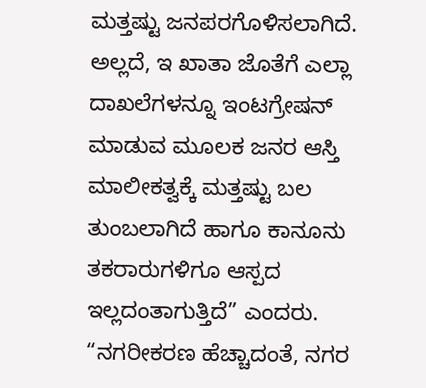ಮತ್ತಷ್ಟು ಜನಪರಗೊಳಿಸಲಾಗಿದೆ. ಅಲ್ಲದೆ, ಇ ಖಾತಾ ಜೊತೆಗೆ ಎಲ್ಲಾ ದಾಖಲೆಗಳನ್ನೂ ಇಂಟಗ್ರೇಷನ್ ಮಾಡುವ ಮೂಲಕ ಜನರ ಆಸ್ತಿ ಮಾಲೀಕತ್ವಕ್ಕೆ ಮತ್ತಷ್ಟು ಬಲ ತುಂಬಲಾಗಿದೆ ಹಾಗೂ ಕಾನೂನು ತಕರಾರುಗಳಿಗೂ ಆಸ್ಪದ ಇಲ್ಲದಂತಾಗುತ್ತಿದೆ” ಎಂದರು.
“ನಗರೀಕರಣ ಹೆಚ್ಚಾದಂತೆ, ನಗರ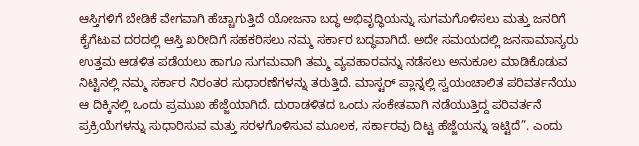ಆಸ್ತಿಗಳಿಗೆ ಬೇಡಿಕೆ ವೇಗವಾಗಿ ಹೆಚ್ಚಾಗುತ್ತಿದೆ ಯೋಜನಾ ಬದ್ಧ ಅಭಿವೃದ್ಧಿಯನ್ನು ಸುಗಮಗೊಳಿಸಲು ಮತ್ತು ಜನರಿಗೆ ಕೈಗೆಟುವ ದರದಲ್ಲಿ ಆಸ್ತಿ ಖರೀದಿಗೆ ಸಹಕರಿಸಲು ನಮ್ಮ ಸರ್ಕಾರ ಬದ್ಧವಾಗಿದೆ. ಅದೇ ಸಮಯದಲ್ಲಿ ಜನಸಾಮಾನ್ಯರು ಉತ್ತಮ ಆಡಳಿತ ಪಡೆಯಲು ಹಾಗೂ ಸುಗಮವಾಗಿ ತಮ್ಮ ವ್ಯವಹಾರವನ್ನು ನಡೆಸಲು ಅನುಕೂಲ ಮಾಡಿಕೊಡುವ ನಿಟ್ಟಿನಲ್ಲಿ ನಮ್ಮ ಸರ್ಕಾರ ನಿರಂತರ ಸುಧಾರಣೆಗಳನ್ನು ತರುತ್ತಿದೆ. ಮಾಸ್ಟರ್ ಪ್ಲಾನ್ನಲ್ಲಿ ಸ್ವಯಂಚಾಲಿತ ಪರಿವರ್ತನೆಯು ಆ ದಿಕ್ಕಿನಲ್ಲಿ ಒಂದು ಪ್ರಮುಖ ಹೆಜ್ಜೆಯಾಗಿದೆ. ದುರಾಡಳಿತದ ಒಂದು ಸಂಕೇತವಾಗಿ ನಡೆಯುತ್ತಿದ್ದ ಪರಿವರ್ತನೆ ಪ್ರಕ್ರಿಯೆಗಳನ್ನು ಸುಧಾರಿಸುವ ಮತ್ತು ಸರಳಗೊಳಿಸುವ ಮೂಲಕ, ಸರ್ಕಾರವು ದಿಟ್ಟ ಹೆಜ್ಜೆಯನ್ನು ಇಟ್ಟಿದೆ”. ಎಂದು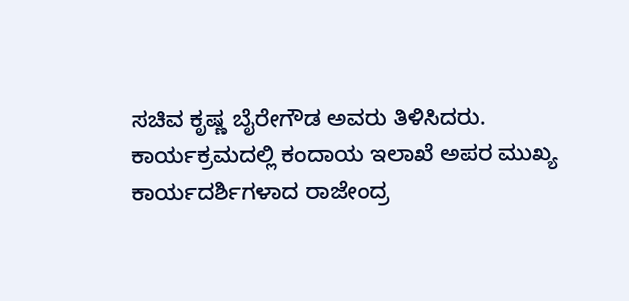ಸಚಿವ ಕೃಷ್ಣ ಬೈರೇಗೌಡ ಅವರು ತಿಳಿಸಿದರು.
ಕಾರ್ಯಕ್ರಮದಲ್ಲಿ ಕಂದಾಯ ಇಲಾಖೆ ಅಪರ ಮುಖ್ಯ ಕಾರ್ಯದರ್ಶಿಗಳಾದ ರಾಜೇಂದ್ರ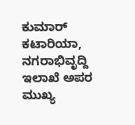ಕುಮಾರ್ ಕಟಾರಿಯಾ, ನಗರಾಭಿವೃದ್ದಿ ಇಲಾಖೆ ಅಪರ ಮುಖ್ಯ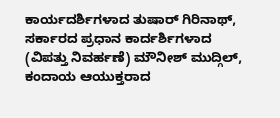ಕಾರ್ಯದರ್ಶಿಗಳಾದ ತುಷಾರ್ ಗಿರಿನಾಥ್, ಸರ್ಕಾರದ ಪ್ರಧಾನ ಕಾರ್ದರ್ಶಿಗಳಾದ (ವಿಪತ್ತು ನಿವರ್ಹಣೆ) ಮೌನೀಶ್ ಮುದ್ಗಿಲ್, ಕಂದಾಯ ಆಯುಕ್ತರಾದ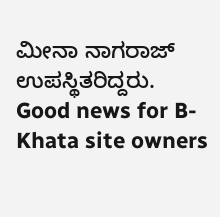ಮೀನಾ ನಾಗರಾಜ್ ಉಪಸ್ಥಿತರಿದ್ದರು.
Good news for B-Khata site owners